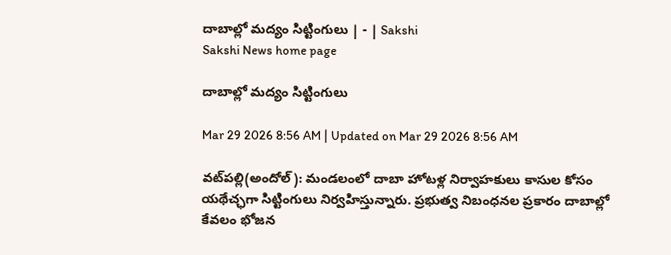దాబాల్లో మద్యం సిట్టింగులు | - | Sakshi
Sakshi News home page

దాబాల్లో మద్యం సిట్టింగులు

Mar 29 2026 8:56 AM | Updated on Mar 29 2026 8:56 AM

వట్‌పల్లి(అందోల్‌): మండలంలో దాబా హోటళ్ల నిర్వాహకులు కాసుల కోసం యథేచ్ఛగా సిట్టింగులు నిర్వహిస్తున్నారు. ప్రభుత్వ నిబంధనల ప్రకారం దాబాల్లో కేవలం భోజన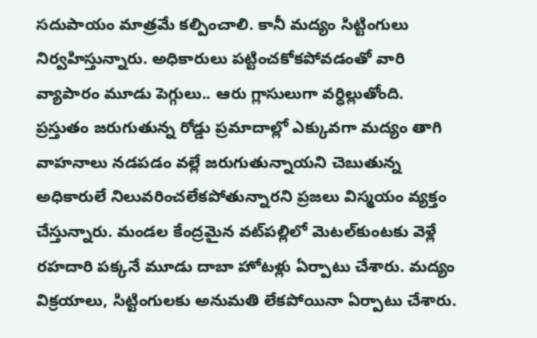సదుపాయం మాత్రమే కల్పించాలి. కానీ మద్యం సిట్టింగులు నిర్వహిస్తున్నారు. అధికారులు పట్టించకోకపోవడంతో వారి వ్యాపారం మూడు పెగ్గులు.. ఆరు గ్లాసులుగా వర్ధిల్లుతోంది. ప్రస్తుతం జరుగుతున్న రోడ్డు ప్రమాదాల్లో ఎక్కువగా మద్యం తాగి వాహనాలు నడపడం వల్లే జరుగుతున్నాయని చెబుతున్న అధికారులే నిలువరించలేకపోతున్నారని ప్రజలు విస్మయం వ్యక్తం చేస్తున్నారు. మండల కేంద్రమైన వట్‌పల్లిలో మెటల్‌కుంటకు వెళ్లే రహదారి పక్కనే మూడు దాబా హోటళ్లు ఏర్పాటు చేశారు. మద్యం విక్రయాలు, సిట్టింగులకు అనుమతి లేకపోయినా ఏర్పాటు చేశారు.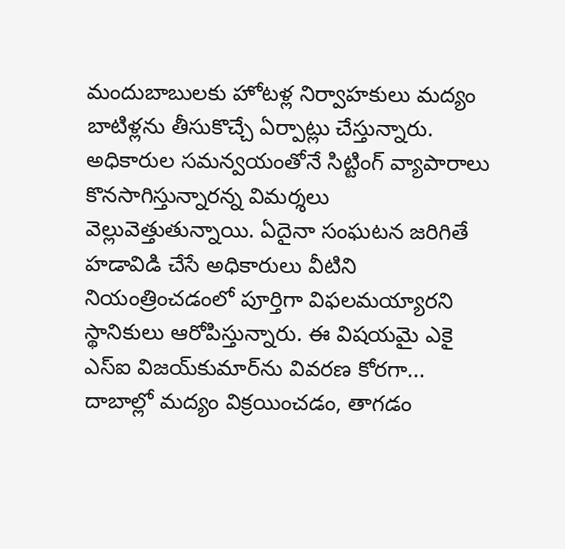మందుబాబులకు హోటళ్ల నిర్వాహకులు మద్యం బాటిళ్లను తీసుకొచ్చే ఏర్పాట్లు చేస్తున్నారు. అధికారుల సమన్వయంతోనే సిట్టింగ్‌ వ్యాపారాలు కొనసాగిస్తున్నారన్న విమర్శలు వెల్లువెత్తుతున్నాయి. ఏదైనా సంఘటన జరిగితే హడావిడి చేసే అధికారులు వీటిని నియంత్రించడంలో పూర్తిగా విఫలమయ్యారని స్థానికులు ఆరోపిస్తున్నారు. ఈ విషయమై ఎకై ఎస్‌ఐ విజయ్‌కుమార్‌ను వివరణ కోరగా... దాబాల్లో మద్యం విక్రయించడం, తాగడం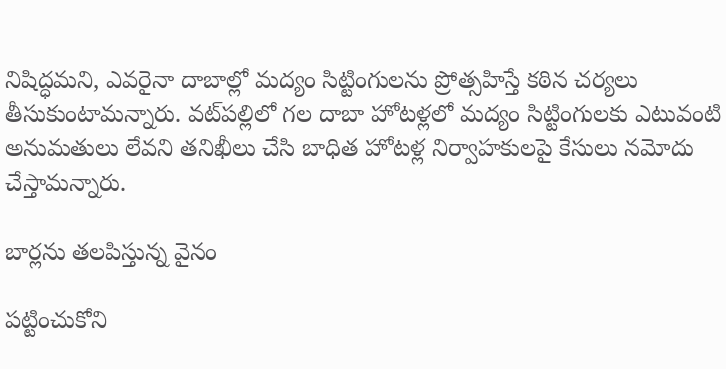నిషిద్ధమని, ఎవరైనా దాబాల్లో మద్యం సిట్టింగులను ప్రోత్సహిస్తే కఠిన చర్యలు తీసుకుంటామన్నారు. వట్‌పల్లిలో గల దాబా హోటళ్లలో మద్యం సిట్టింగులకు ఎటువంటి అనుమతులు లేవని తనిఖీలు చేసి బాధిత హోటళ్ల నిర్వాహకులపై కేసులు నమోదు చేస్తామన్నారు.

బార్లను తలపిస్తున్న వైనం

పట్టించుకోని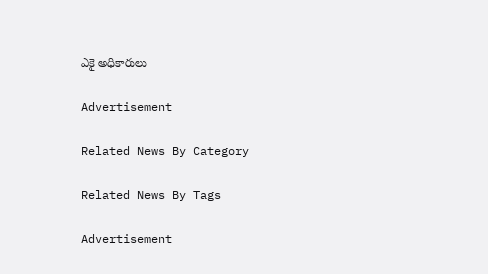ఎకై అధికారులు

Advertisement

Related News By Category

Related News By Tags

Advertisement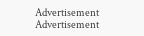Advertisement
Advertisement